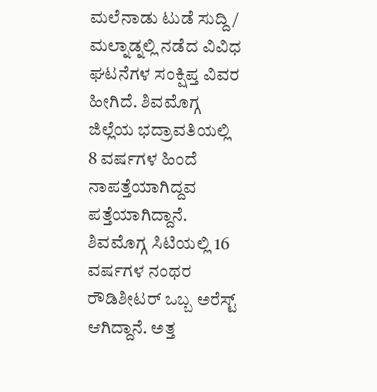ಮಲೆನಾಡು ಟುಡೆ ಸುದ್ದಿ / ಮಲ್ನಾಡ್ನಲ್ಲಿ ನಡೆದ ವಿವಿಧ ಘಟನೆಗಳ ಸಂಕ್ಷಿಪ್ತ ವಿವರ ಹೀಗಿದೆ. ಶಿವಮೊಗ್ಗ ಜಿಲ್ಲೆಯ ಭದ್ರಾವತಿಯಲ್ಲಿ 8 ವರ್ಷಗಳ ಹಿಂದೆ ನಾಪತ್ತೆಯಾಗಿದ್ದವ ಪತ್ತೆಯಾಗಿದ್ದಾನೆ. ಶಿವಮೊಗ್ಗ ಸಿಟಿಯಲ್ಲಿ 16 ವರ್ಷಗಳ ನಂಥರ ರೌಡಿಶೀಟರ್ ಒಬ್ಬ ಅರೆಸ್ಟ್ ಆಗಿದ್ದಾನೆ. ಅತ್ತ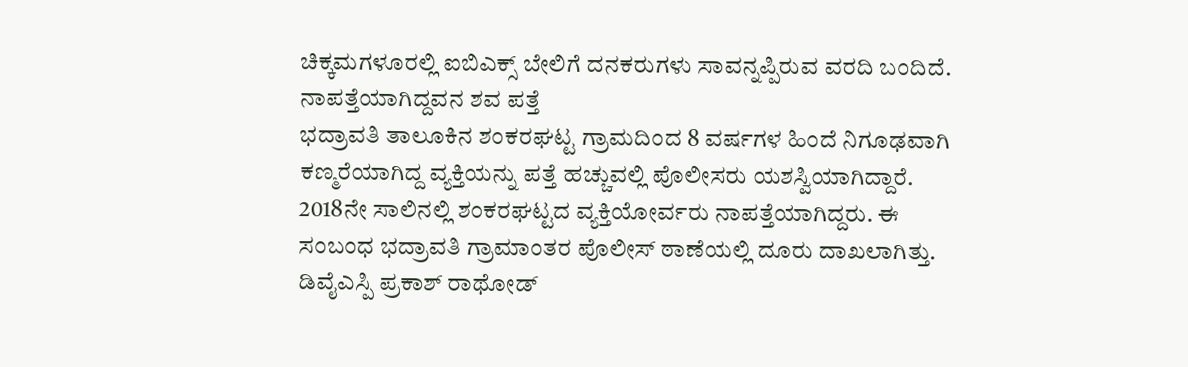ಚಿಕ್ಕಮಗಳೂರಲ್ಲಿ ಐಬಿಎಕ್ಸ್ ಬೇಲಿಗೆ ದನಕರುಗಳು ಸಾವನ್ನಪ್ಪಿರುವ ವರದಿ ಬಂದಿದೆ.
ನಾಪತ್ತೆಯಾಗಿದ್ದವನ ಶವ ಪತ್ತೆ
ಭದ್ರಾವತಿ ತಾಲೂಕಿನ ಶಂಕರಘಟ್ಟ ಗ್ರಾಮದಿಂದ 8 ವರ್ಷಗಳ ಹಿಂದೆ ನಿಗೂಢವಾಗಿ ಕಣ್ಮರೆಯಾಗಿದ್ದ ವ್ಯಕ್ತಿಯನ್ನು ಪತ್ತೆ ಹಚ್ಚುವಲ್ಲಿ ಪೊಲೀಸರು ಯಶಸ್ವಿಯಾಗಿದ್ದಾರೆ. 2018ನೇ ಸಾಲಿನಲ್ಲಿ ಶಂಕರಘಟ್ಟದ ವ್ಯಕ್ತಿಯೋರ್ವರು ನಾಪತ್ತೆಯಾಗಿದ್ದರು. ಈ ಸಂಬಂಧ ಭದ್ರಾವತಿ ಗ್ರಾಮಾಂತರ ಪೊಲೀಸ್ ಠಾಣೆಯಲ್ಲಿ ದೂರು ದಾಖಲಾಗಿತ್ತು. ಡಿವೈಎಸ್ಪಿ ಪ್ರಕಾಶ್ ರಾಥೋಡ್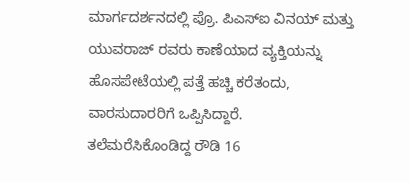ಮಾರ್ಗದರ್ಶನದಲ್ಲಿ ಪ್ರೊ. ಪಿಎಸ್ಐ ವಿನಯ್ ಮತ್ತು ಯುವರಾಜ್ ರವರು ಕಾಣೆಯಾದ ವ್ಯಕ್ತಿಯನ್ನು ಹೊಸಪೇಟೆಯಲ್ಲಿ ಪತ್ತೆ ಹಚ್ಚಿ ಕರೆತಂದು, ವಾರಸುದಾರರಿಗೆ ಒಪ್ಪಿಸಿದ್ದಾರೆ.
ತಲೆಮರೆಸಿಕೊಂಡಿದ್ದ ರೌಡಿ 16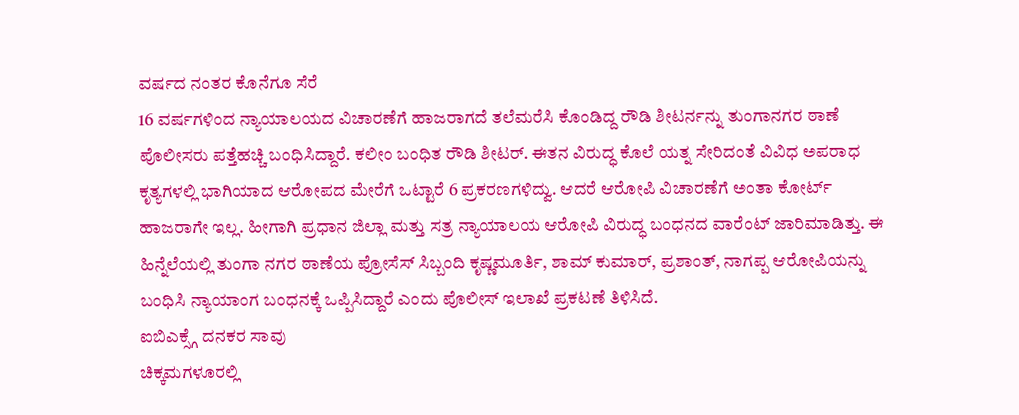ವರ್ಷದ ನಂತರ ಕೊನೆಗೂ ಸೆರೆ
16 ವರ್ಷಗಳಿಂದ ನ್ಯಾಯಾಲಯದ ವಿಚಾರಣೆಗೆ ಹಾಜರಾಗದೆ ತಲೆಮರೆಸಿ ಕೊಂಡಿದ್ದ ರೌಡಿ ಶೀಟರ್ನನ್ನು ತುಂಗಾನಗರ ಠಾಣೆ ಪೊಲೀಸರು ಪತ್ತೆಹಚ್ಚಿ ಬಂಧಿಸಿದ್ದಾರೆ. ಕಲೀಂ ಬಂಧಿತ ರೌಡಿ ಶೀಟರ್. ಈತನ ವಿರುದ್ಧ ಕೊಲೆ ಯತ್ನ ಸೇರಿದಂತೆ ವಿವಿಧ ಅಪರಾಧ ಕೃತ್ಯಗಳಲ್ಲಿ ಭಾಗಿಯಾದ ಆರೋಪದ ಮೇರೆಗೆ ಒಟ್ಟಾರೆ 6 ಪ್ರಕರಣಗಳಿದ್ವು. ಆದರೆ ಆರೋಪಿ ವಿಚಾರಣೆಗೆ ಅಂತಾ ಕೋರ್ಟ್ ಹಾಜರಾಗೇ ಇಲ್ಲ. ಹೀಗಾಗಿ ಪ್ರಧಾನ ಜಿಲ್ಲಾ ಮತ್ತು ಸತ್ರ ನ್ಯಾಯಾಲಯ ಆರೋಪಿ ವಿರುದ್ಧ ಬಂಧನದ ವಾರೆಂಟ್ ಜಾರಿಮಾಡಿತ್ತು. ಈ ಹಿನ್ನೆಲೆಯಲ್ಲಿ ತುಂಗಾ ನಗರ ಠಾಣೆಯ ಪ್ರೋಸೆಸ್ ಸಿಬ್ಬಂದಿ ಕೃಷ್ಣಮೂರ್ತಿ, ಶಾಮ್ ಕುಮಾರ್, ಪ್ರಶಾಂತ್, ನಾಗಪ್ಪ ಆರೋಪಿಯನ್ನು ಬಂಧಿಸಿ ನ್ಯಾಯಾಂಗ ಬಂಧನಕ್ಕೆ ಒಪ್ಪಿಸಿದ್ದಾರೆ ಎಂದು ಪೊಲೀಸ್ ಇಲಾಖೆ ಪ್ರಕಟಣೆ ತಿಳಿಸಿದೆ.
ಐಬಿಎಕ್ಸ್ಗೆ ದನಕರ ಸಾವು
ಚಿಕ್ಕಮಗಳೂರಲ್ಲಿ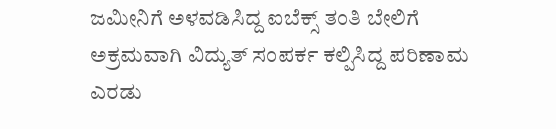ಜಮೀನಿಗೆ ಅಳವಡಿಸಿದ್ದ ಐಬೆಕ್ಸ್ ತಂತಿ ಬೇಲಿಗೆ ಅಕ್ರಮವಾಗಿ ವಿದ್ಯುತ್ ಸಂಪರ್ಕ ಕಲ್ಪಿಸಿದ್ದ ಪರಿಣಾಮ ಎರಡು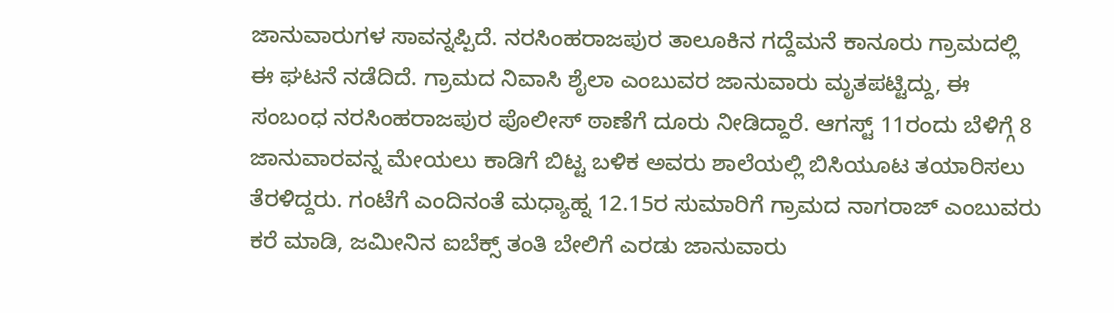ಜಾನುವಾರುಗಳ ಸಾವನ್ನಪ್ಪಿದೆ. ನರಸಿಂಹರಾಜಪುರ ತಾಲೂಕಿನ ಗದ್ದೆಮನೆ ಕಾನೂರು ಗ್ರಾಮದಲ್ಲಿ ಈ ಘಟನೆ ನಡೆದಿದೆ. ಗ್ರಾಮದ ನಿವಾಸಿ ಶೈಲಾ ಎಂಬುವರ ಜಾನುವಾರು ಮೃತಪಟ್ಟಿದ್ದು, ಈ ಸಂಬಂಧ ನರಸಿಂಹರಾಜಪುರ ಪೊಲೀಸ್ ಠಾಣೆಗೆ ದೂರು ನೀಡಿದ್ದಾರೆ. ಆಗಸ್ಟ್ 11ರಂದು ಬೆಳಿಗ್ಗೆ 8 ಜಾನುವಾರವನ್ನ ಮೇಯಲು ಕಾಡಿಗೆ ಬಿಟ್ಟ ಬಳಿಕ ಅವರು ಶಾಲೆಯಲ್ಲಿ ಬಿಸಿಯೂಟ ತಯಾರಿಸಲು ತೆರಳಿದ್ದರು. ಗಂಟೆಗೆ ಎಂದಿನಂತೆ ಮಧ್ಯಾಹ್ನ 12.15ರ ಸುಮಾರಿಗೆ ಗ್ರಾಮದ ನಾಗರಾಜ್ ಎಂಬುವರು ಕರೆ ಮಾಡಿ, ಜಮೀನಿನ ಐಬೆಕ್ಸ್ ತಂತಿ ಬೇಲಿಗೆ ಎರಡು ಜಾನುವಾರು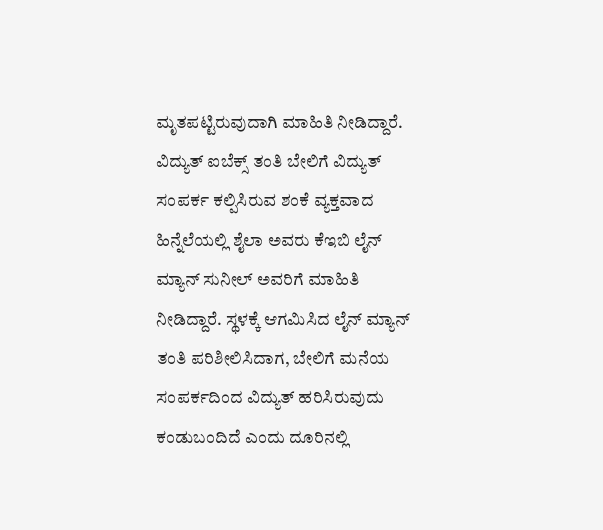ಮೃತಪಟ್ಟಿರುವುದಾಗಿ ಮಾಹಿತಿ ನೀಡಿದ್ದಾರೆ. ವಿದ್ಯುತ್ ಐಬೆಕ್ಸ್ ತಂತಿ ಬೇಲಿಗೆ ವಿದ್ಯುತ್ ಸಂಪರ್ಕ ಕಲ್ಪಿಸಿರುವ ಶಂಕೆ ವ್ಯಕ್ತವಾದ ಹಿನ್ನೆಲೆಯಲ್ಲಿ ಶೈಲಾ ಅವರು ಕೆಇಬಿ ಲೈನ್ ಮ್ಯಾನ್ ಸುನೀಲ್ ಅವರಿಗೆ ಮಾಹಿತಿ ನೀಡಿದ್ದಾರೆ. ಸ್ಥಳಕ್ಕೆ ಆಗಮಿಸಿದ ಲೈನ್ ಮ್ಯಾನ್ ತಂತಿ ಪರಿಶೀಲಿಸಿದಾಗ, ಬೇಲಿಗೆ ಮನೆಯ ಸಂಪರ್ಕದಿಂದ ವಿದ್ಯುತ್ ಹರಿಸಿರುವುದು ಕಂಡುಬಂದಿದೆ ಎಂದು ದೂರಿನಲ್ಲಿ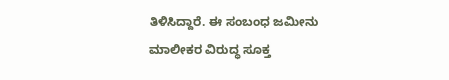ತಿಳಿಸಿದ್ದಾರೆ. ಈ ಸಂಬಂಧ ಜಮೀನು ಮಾಲೀಕರ ವಿರುದ್ಧ ಸೂಕ್ತ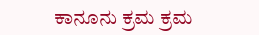ಕಾನೂನು ಕ್ರಮ ಕ್ರಮ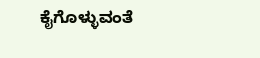ಕೈಗೊಳ್ಳುವಂತೆ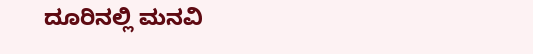ದೂರಿನಲ್ಲಿ ಮನವಿ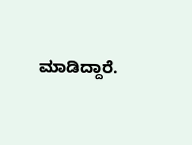ಮಾಡಿದ್ದಾರೆ.